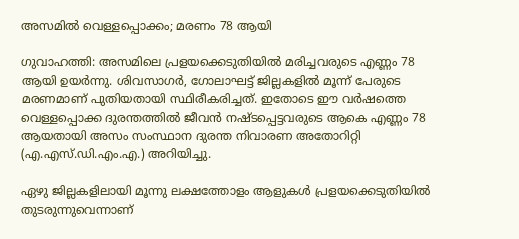അസമിൽ വെള്ളപ്പൊക്കം; മരണം 78 ആയി

ഗുവാഹത്തി: അസമിലെ പ്രളയക്കെടുതിയിൽ മരിച്ചവരുടെ എണ്ണം 78 ആയി ഉയർന്നു. ശിവസാഗർ, ഗോലാഘട്ട് ജില്ലകളിൽ മൂന്ന് പേരുടെ മരണമാണ് പുതിയതായി സ്ഥിരീകരിച്ചത്. ഇതോടെ ഈ വർഷത്തെ വെള്ളപ്പൊക്ക ദുരന്തത്തിൽ ജീവൻ നഷ്ടപ്പെട്ടവരുടെ ആകെ എണ്ണം 78 ആയതായി അസം സംസ്ഥാന ദുരന്ത നിവാരണ അതോറിറ്റി (എ.എസ്.ഡി.എം.എ.) അറിയിച്ചു.

ഏഴു ജില്ലകളിലായി മൂന്നു ലക്ഷത്തോളം ആളുകൾ പ്രളയക്കെടുതിയിൽ തുടരുന്നുവെന്നാണ്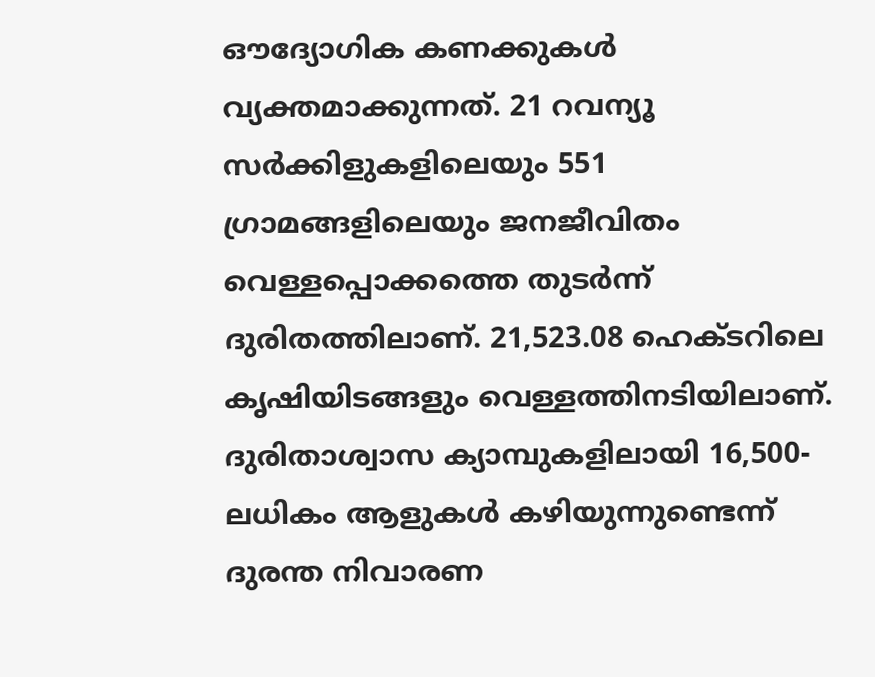ഔദ്യോഗിക കണക്കുകൾ വ്യക്തമാക്കുന്നത്. 21 റവന്യൂ സർക്കിളുകളിലെയും 551 ഗ്രാമങ്ങളിലെയും ജനജീവിതം വെള്ളപ്പൊക്കത്തെ തുടർന്ന് ദുരിതത്തിലാണ്. 21,523.08 ഹെക്ടറിലെ കൃഷിയിടങ്ങളും വെള്ളത്തിനടിയിലാണ്. ദുരിതാശ്വാസ ക്യാമ്പുകളിലായി 16,500-ലധികം ആളുകൾ കഴിയുന്നുണ്ടെന്ന് ദുരന്ത നിവാരണ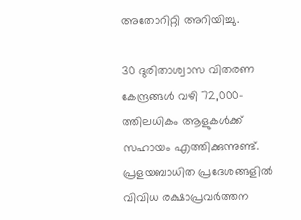അതോറിറ്റി അറിയിച്ചു.

30 ദുരിതാശ്വാസ വിതരണ കേന്ദ്രങ്ങൾ വഴി 72,000-ത്തിലധികം ആളുകൾക്ക് സഹായം എത്തിക്കുന്നുണ്ട്. പ്രളയബാധിത പ്രദേശങ്ങളിൽ വിവിധ രക്ഷാപ്രവർത്തന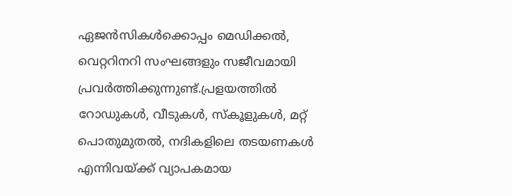ഏജൻസികൾക്കൊപ്പം മെഡിക്കൽ, വെറ്ററിനറി സംഘങ്ങളും സജീവമായി പ്രവർത്തിക്കുന്നുണ്ട്.പ്രളയത്തിൽ റോഡുകൾ, വീടുകൾ, സ്കൂളുകൾ, മറ്റ് പൊതുമുതൽ, നദികളിലെ തടയണകൾ എന്നിവയ്ക്ക് വ്യാപകമായ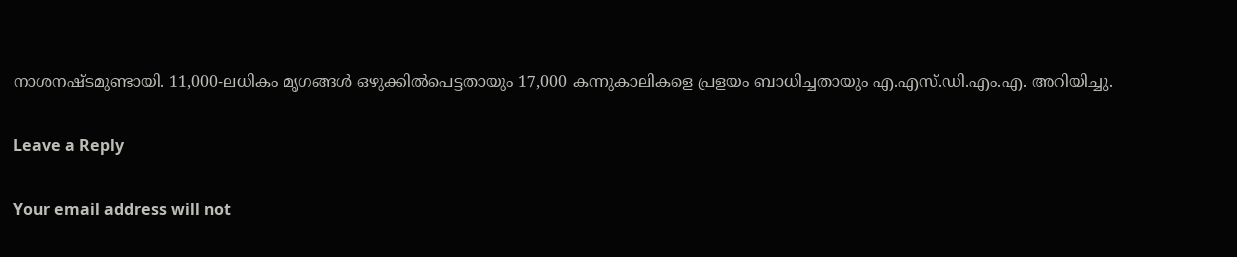നാശനഷ്ടമുണ്ടായി. 11,000-ലധികം മൃഗങ്ങൾ ഒഴുക്കിൽപെട്ടതായും 17,000 കന്നുകാലികളെ പ്രളയം ബാധിച്ചതായും എ.എസ്.ഡി.എം.എ. അറിയിച്ചു.

Leave a Reply

Your email address will not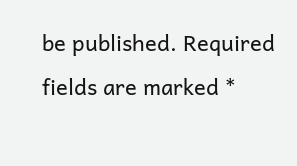be published. Required fields are marked *